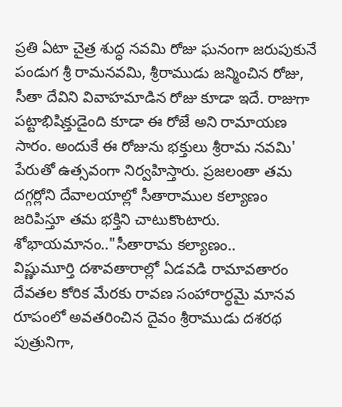ప్రతి ఏటా చైత్ర శుద్ధ నవమి రోజు ఘనంగా జరుపుకునే పండుగ శ్రీ రామనవమి, శ్రీరాముడు జన్మించిన రోజు, సీతా దేవిని వివాహమాడిన రోజు కూడా ఇదే. రాజుగా పట్టాభిషిక్తుడైంది కూడా ఈ రోజే అని రామాయణ సారం. అందుకే ఈ రోజును భక్తులు శ్రీరామ నవమి' పేరుతో ఉత్సవంగా నిర్వహిస్తారు. ప్రజలంతా తమ దగ్గర్లోని దేవాలయాల్లో సీతారాముల కల్యాణం జరిపిస్తూ తమ భక్తిని చాటుకొంటారు.
శోభాయమానం.."సీతారామ కల్యాణం..
విష్ణుమూర్తి దశావతారాల్లో ఏడవడి రామావతారం దేవతల కోరిక మేరకు రావణ సంహారార్ధమై మానవ రూపంలో అవతరించిన దైవం శ్రీరాముడు దశరథ పుత్రునిగా,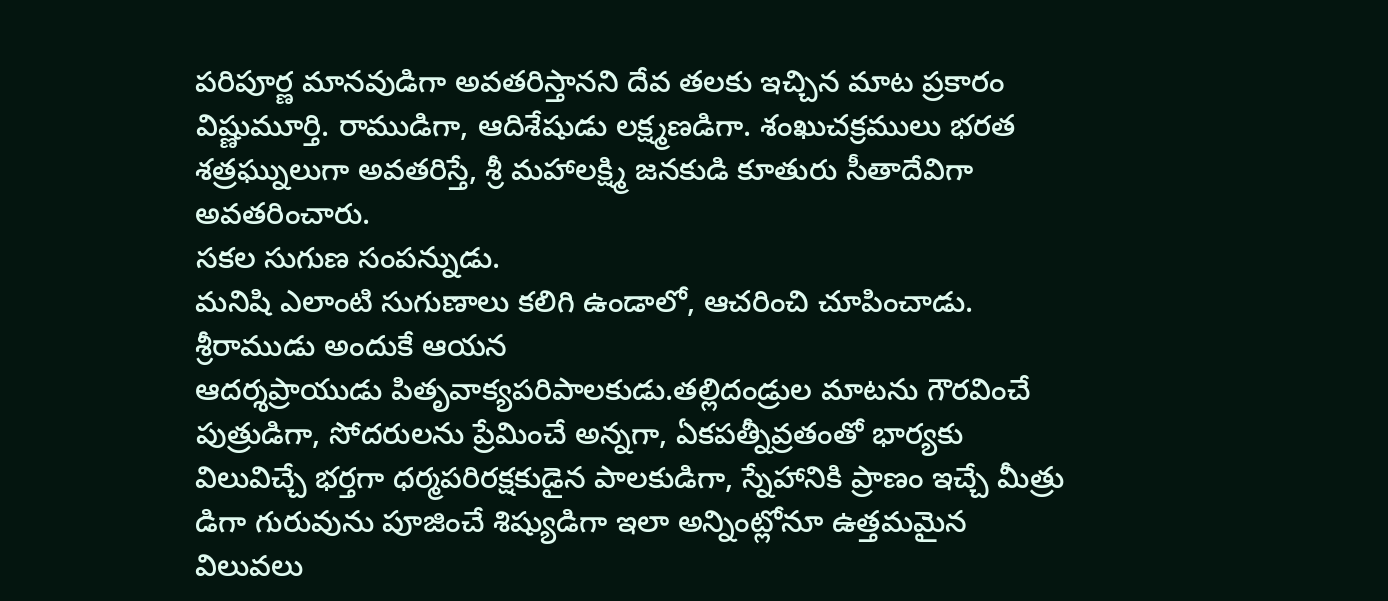పరిపూర్ణ మానవుడిగా అవతరిస్తానని దేవ తలకు ఇచ్చిన మాట ప్రకారం విష్ణుమూర్తి. రాముడిగా, ఆదిశేషుడు లక్ష్మణడిగా. శంఖుచక్రములు భరత శత్రఘ్నులుగా అవతరిస్తే, శ్రీ మహాలక్ష్మి జనకుడి కూతురు సీతాదేవిగా అవతరించారు.
సకల సుగుణ సంపన్నుడు.
మనిషి ఎలాంటి సుగుణాలు కలిగి ఉండాలో, ఆచరించి చూపించాడు. శ్రీరాముడు అందుకే ఆయన
ఆదర్శప్రాయుడు పితృవాక్యపరిపాలకుడు.తల్లిదండ్రుల మాటను గౌరవించే పుత్రుడిగా, సోదరులను ప్రేమించే అన్నగా, ఏకపత్నీవ్రతంతో భార్యకు విలువిచ్చే భర్తగా ధర్మపరిరక్షకుడైన పాలకుడిగా, స్నేహానికి ప్రాణం ఇచ్చే మీత్రు డిగా గురువును పూజించే శిష్యుడిగా ఇలా అన్నింట్లోనూ ఉత్తమమైన విలువలు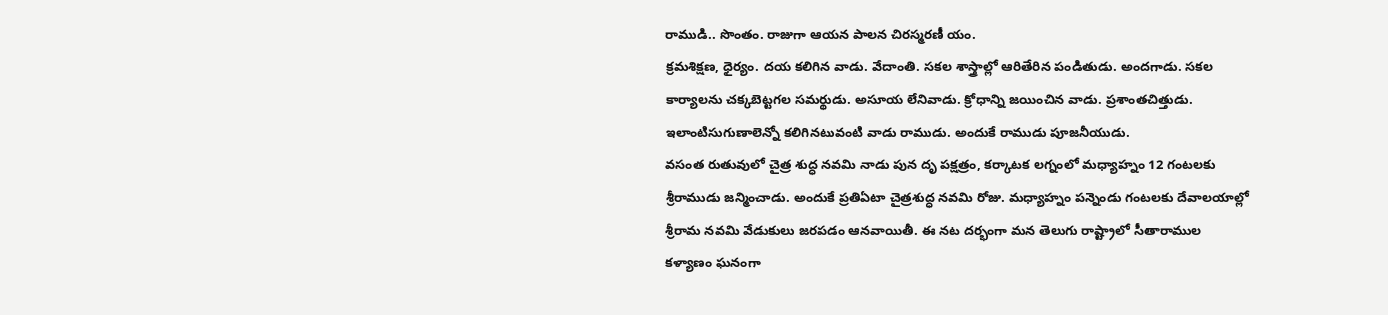రాముడి.. సొంతం. రాజుగా ఆయన పాలన చిరస్మరణీ యం.
క్రమశిక్షణ, ధైర్యం. దయ కలిగిన వాడు. వేదాంతి. సకల శాస్త్రాల్లో ఆరితేరిన పండితుడు. అందగాడు. సకల కార్యాలను చక్కబెట్టగల సమర్థుడు. అసూయ లేనివాడు. క్రోధాన్ని జయించిన వాడు. ప్రశాంతచిత్తుడు. ఇలాంటిసుగుణాలెన్నో కలిగినటువంటి వాడు రాముడు. అందుకే రాముడు పూజనీయుడు.
వసంత రుతువులో చైత్ర శుద్ధ నవమి నాడు పున దృ పక్షత్రం, కర్కాటక లగ్నంలో మధ్యాహ్నం 12 గంటలకు శ్రీరాముడు జన్మించాడు. అందుకే ప్రతిఏటా చైత్రశుద్ధ నవమి రోజు. మధ్యాహ్నం పన్నెండు గంటలకు దేవాలయాల్లో శ్రీరామ నవమి వేడుకులు జరపడం ఆనవాయితీ. ఈ నట దర్భంగా మన తెలుగు రాష్ట్రాలో సీతారాముల కళ్యాణం ఘనంగా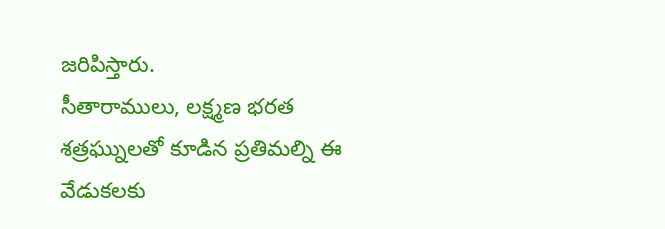జరిపిస్తారు.
సీతారాములు, లక్ష్మణ భరత శత్రఘ్నులతో కూడిన ప్రతిమల్ని ఈ వేడుకలకు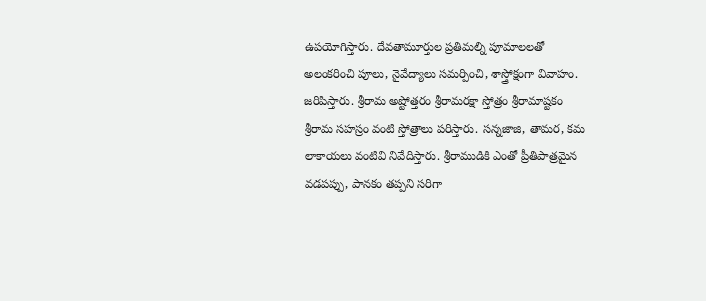ఉపయోగిస్తారు. దేవతామూర్తుల ప్రతిమల్ని పూమాలలతో అలంకరించి పూలు, నైవేద్యాలు సమర్పించి, శాస్త్రోక్షంగా వివాహం. జరిపిస్తారు. శ్రీరామ అష్టోత్తరం శ్రీరామరక్షా స్తోత్రం శ్రీరామాష్టకం శ్రీరామ సహస్రం వంటి స్తోత్రాలు పరిస్తారు. సన్నజాజి, తామర, కమ లాకాయలు వంటివి నివేదిస్తారు. శ్రీరాముడికి ఎంతో ప్రీతిపాత్రమైన వడపప్పు, పానకం తప్పని సరిగా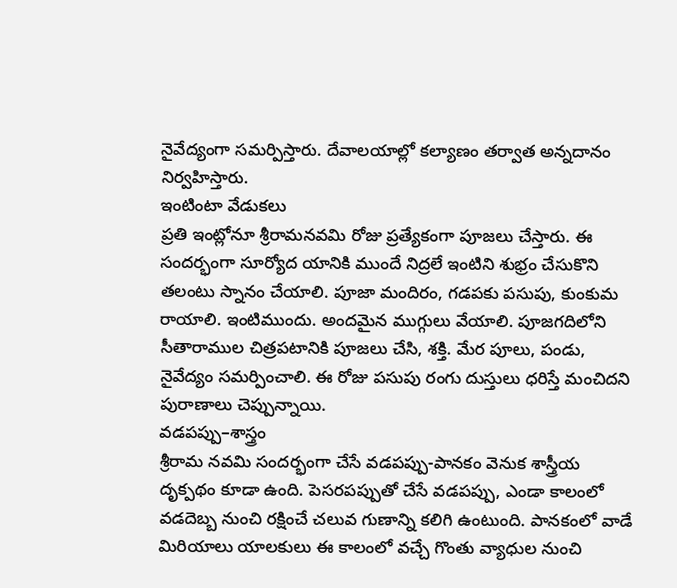నైవేద్యంగా సమర్పిస్తారు. దేవాలయాల్లో కల్యాణం తర్వాత అన్నదానం నిర్వహిస్తారు.
ఇంటింటా వేడుకలు
ప్రతి ఇంట్లోనూ శ్రీరామనవమి రోజు ప్రత్యేకంగా పూజలు చేస్తారు. ఈ సందర్భంగా సూర్యోద యానికి ముందే నిద్రలే ఇంటిని శుభ్రం చేసుకొని తలంటు స్నానం చేయాలి. పూజా మందిరం, గడపకు పసుపు, కుంకుమ రాయాలి. ఇంటిముందు. అందమైన ముగ్గులు వేయాలి. పూజగదిలోని సీతారాముల చిత్రపటానికి పూజలు చేసి, శక్తి. మేర పూలు, పండు, నైవేద్యం సమర్పించాలి. ఈ రోజు పసుపు రంగు దుస్తులు ధరిస్తే మంచిదని పురాణాలు చెప్పున్నాయి.
వడపప్పు–శాస్త్రం
శ్రీరామ నవమి సందర్భంగా చేసే వడపప్పు-పానకం వెనుక శాస్త్రీయ దృక్పథం కూడా ఉంది. పెసరపప్పుతో చేసే వడపప్పు, ఎండా కాలంలో వడదెబ్బ నుంచి రక్షించే చలువ గుణాన్ని కలిగి ఉంటుంది. పానకంలో వాడే మిరియాలు యాలకులు ఈ కాలంలో వచ్చే గొంతు వ్యాధుల నుంచి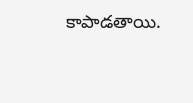కాపాడతాయి.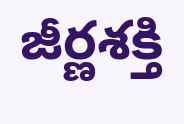జీర్ణశక్తి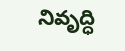నివృద్ధి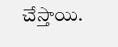చేస్తాయి.